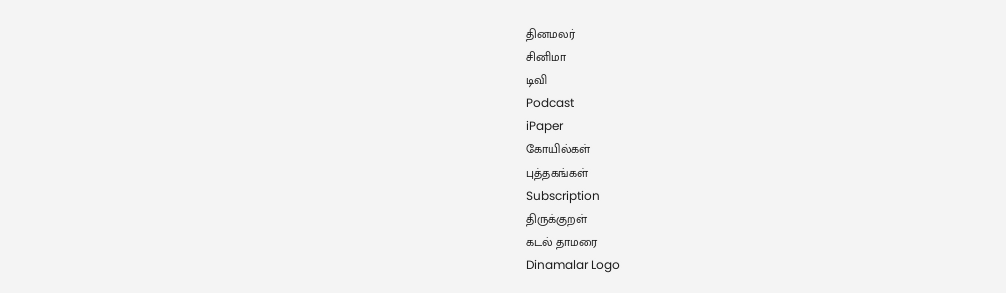தினமலர்
சினிமா
டிவி
Podcast
iPaper
கோயில்கள்
புத்தகங்கள்
Subscription
திருக்குறள்
கடல் தாமரை
Dinamalar Logo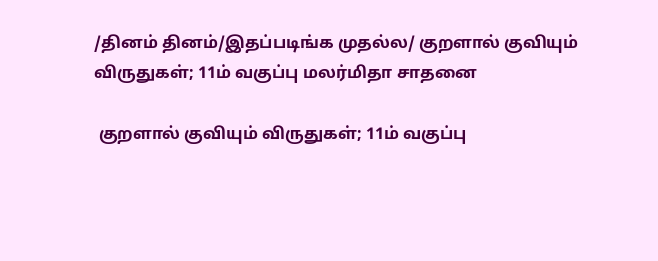/தினம் தினம்/இதப்படிங்க முதல்ல/ குறளால் குவியும் விருதுகள்; 11ம் வகுப்பு மலர்மிதா சாதனை

 குறளால் குவியும் விருதுகள்; 11ம் வகுப்பு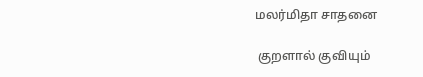மலர்மிதா சாதனை

 குறளால் குவியும்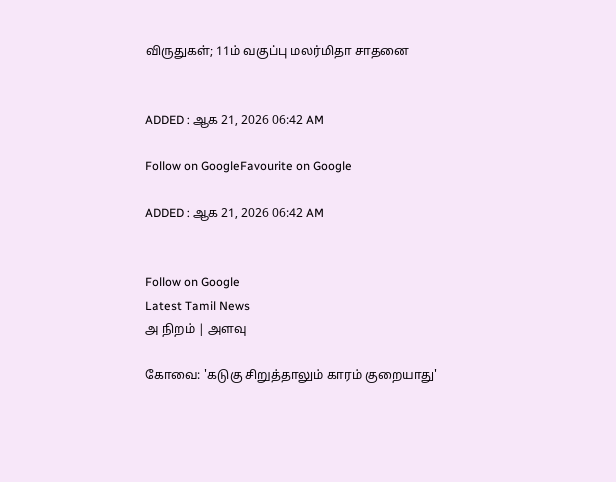விருதுகள்; 11ம் வகுப்பு மலர்மிதா சாதனை


ADDED : ஆக 21, 2026 06:42 AM

Follow on GoogleFavourite on Google

ADDED : ஆக 21, 2026 06:42 AM


Follow on Google
Latest Tamil News
அ நிறம் | அளவு

கோவை: 'கடுகு சிறுத்தாலும் காரம் குறையாது'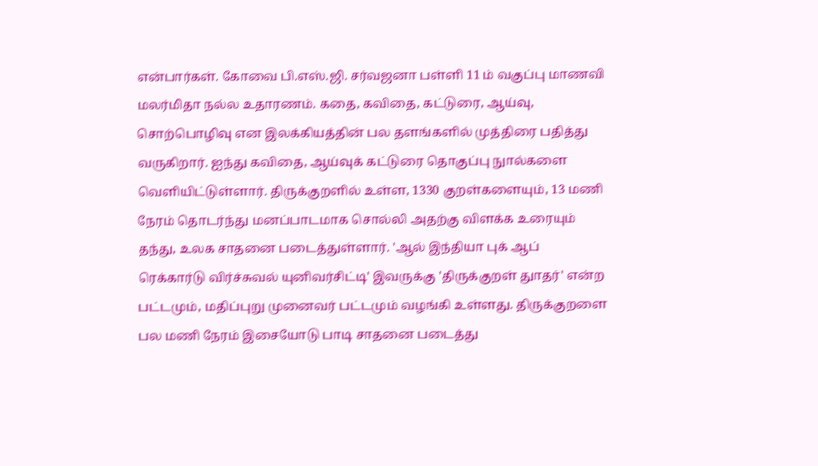என்பார்கள். கோவை பி.எஸ்.ஜி. சர்வஜனா பள்ளி 11 ம் வகுப்பு மாணவி மலர்மிதா நல்ல உதாரணம். கதை, கவிதை, கட்டுரை, ஆய்வு, சொற்பொழிவு என இலக்கியத்தின் பல தளங்களில் முத்திரை பதித்து வருகிறார். ஐந்து கவிதை, ஆய்வுக் கட்டுரை தொகுப்பு நுால்களை வெளியிட்டுள்ளார். திருக்குறளில் உள்ள, 1330 குறள்களையும், 13 மணி நேரம் தொடர்ந்து மனப்பாடமாக சொல்லி அதற்கு விளக்க உரையும் தந்து, உலக சாதனை படைத்துள்ளார். 'ஆல் இந்தியா புக் ஆப் ரெக்கார்டு விர்ச்சுவல் யுனிவர்சிட்டி' இவருக்கு 'திருக்குறள் துாதர்' என்ற பட்டமும், மதிப்புறு முனைவர் பட்டமும் வழங்கி உள்ளது. திருக்குறளை பல மணி நேரம் இசையோடு பாடி சாதனை படைத்து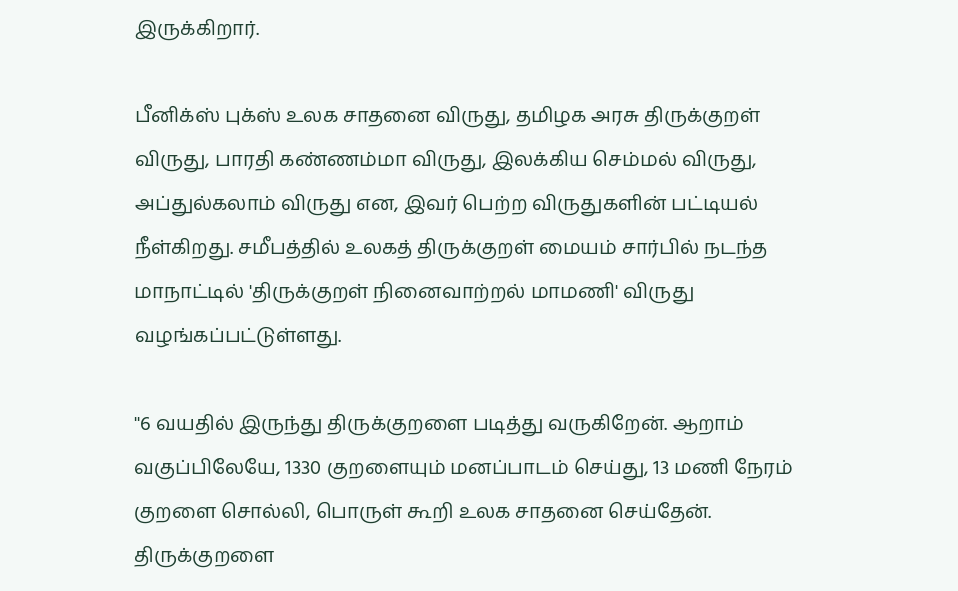இருக்கிறார்.

பீனிக்ஸ் புக்ஸ் உலக சாதனை விருது, தமிழக அரசு திருக்குறள் விருது, பாரதி கண்ணம்மா விருது, இலக்கிய செம்மல் விருது, அப்துல்கலாம் விருது என, இவர் பெற்ற விருதுகளின் பட்டியல் நீள்கிறது. சமீபத்தில் உலகத் திருக்குறள் மையம் சார்பில் நடந்த மாநாட்டில் 'திருக்குறள் நினைவாற்றல் மாமணி' விருது வழங்கப்பட்டுள்ளது.

''6 வயதில் இருந்து திருக்குறளை படித்து வருகிறேன். ஆறாம் வகுப்பிலேயே, 1330 குறளையும் மனப்பாடம் செய்து, 13 மணி நேரம் குறளை சொல்லி, பொருள் கூறி உலக சாதனை செய்தேன். திருக்குறளை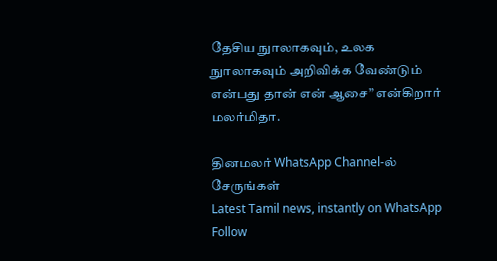தேசிய நுாலாகவும், உலக நுாலாகவும் அறிவிக்க வேண்டும் என்பது தான் என் ஆசை” என்கிறார் மலர்மிதா.

தினமலர் WhatsApp Channel-ல் சேருங்கள்
Latest Tamil news, instantly on WhatsApp
Follow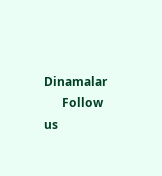Dinamalar
      Follow us